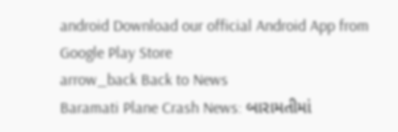android Download our official Android App from Google Play Store
arrow_back Back to News
Baramati Plane Crash News: બારામતીમાં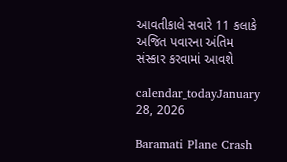આવતીકાલે સવારે 11 કલાકે અજિત પવારના અંતિમ સંસ્કાર કરવામાં આવશે

calendar_todayJanuary 28, 2026

Baramati Plane Crash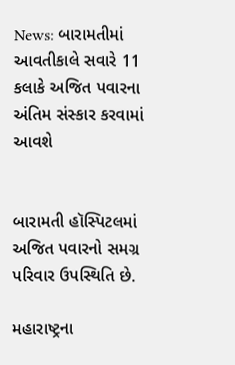News: બારામતીમાં આવતીકાલે સવારે 11 કલાકે અજિત પવારના અંતિમ સંસ્કાર કરવામાં આવશે


બારામતી હૉસ્પિટલમાં અજિત પવારનો સમગ્ર પરિવાર ઉપસ્થિતિ છે.

મહારાષ્ટ્રના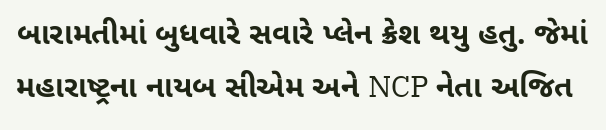બારામતીમાં બુધવારે સવારે પ્લેન ક્રેશ થયુ હતુ. જેમાં મહારાષ્ટ્રના નાયબ સીએમ અને NCP નેતા અજિત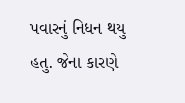પવારનું નિધન થયુ હતુ. જેના કારણે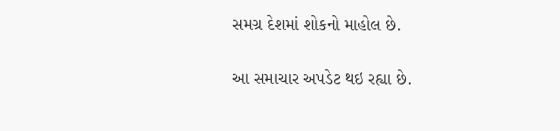સમગ્ર દેશમાં શોકનો માહોલ છે.

આ સમાચાર અપડેટ થઇ રહ્યા છે.